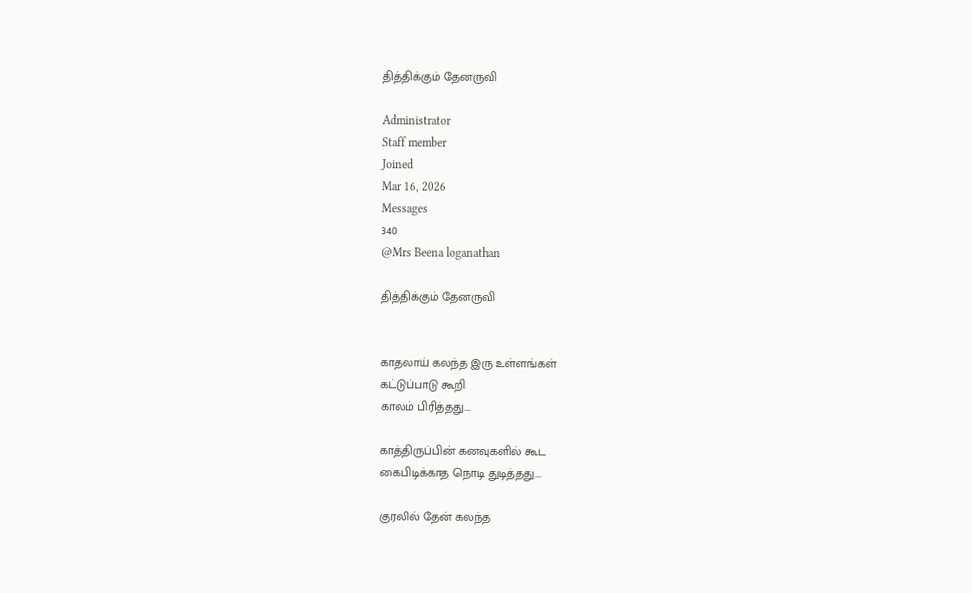தித்திக்கும் தேனருவி

Administrator
Staff member
Joined
Mar 16, 2026
Messages
340
@Mrs Beena loganathan

தித்திக்கும் தேனருவி


காதலாய் கலந்த இரு உள்ளங்கள்
கட்டுப்பாடு கூறி
காலம் பிரித்தது....

காத்திருப்பின் கனவுகளில் கூட
கைபிடிக்காத நொடி துடித்தது....

குரலில் தேன் கலந்த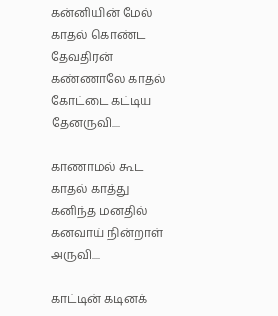கன்னியின் மேல்
காதல் கொண்ட தேவதிரன்
கண்ணாலே காதல் கோட்டை கட்டிய தேனருவி....

காணாமல் கூட
காதல் காத்து
கனிந்த மனதில் கனவாய் நின்றாள் அருவி....

காட்டின் கடினக்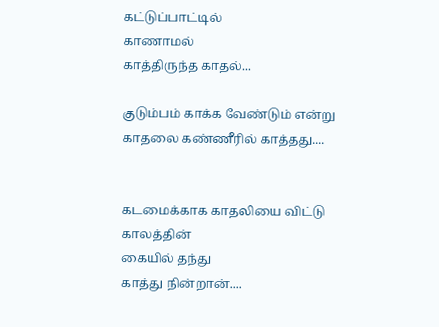கட்டுப்பாட்டில்
காணாமல்
காத்திருந்த காதல்...

குடும்பம் காக்க வேண்டும் என்று
காதலை கண்ணீரில் காத்தது....


கடமைக்காக காதலியை விட்டு
காலத்தின்
கையில் தந்து
காத்து நின்றான்....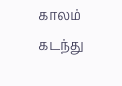காலம் கடந்து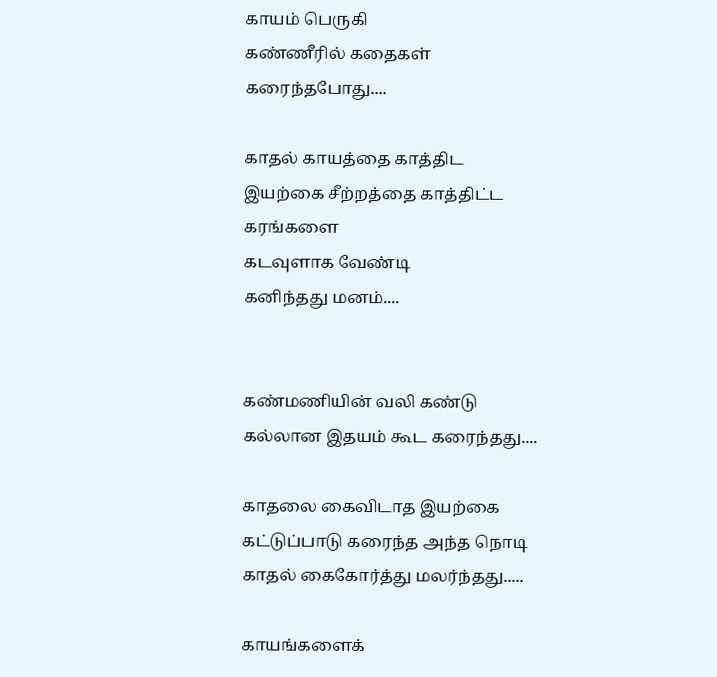காயம் பெருகி
கண்ணீரில் கதைகள் கரைந்தபோது....

காதல் காயத்தை காத்திட
இயற்கை சீற்றத்தை காத்திட்ட கரங்களை
கடவுளாக வேண்டி
கனிந்தது மனம்....


கண்மணியின் வலி கண்டு
கல்லான இதயம் கூட கரைந்தது....

காதலை கைவிடாத இயற்கை
கட்டுப்பாடு கரைந்த அந்த நொடி
காதல் கைகோர்த்து மலர்ந்தது.....

காயங்களைக்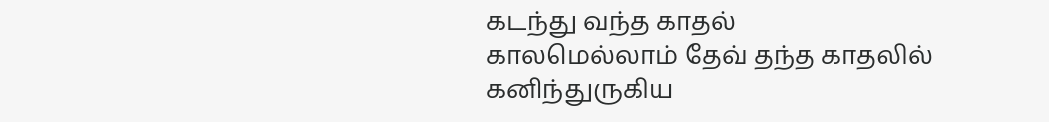கடந்து வந்த காதல்
காலமெல்லாம் தேவ் தந்த காதலில்
கனிந்துருகிய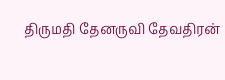திருமதி தேனருவி தேவதிரன்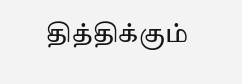தித்திக்கும்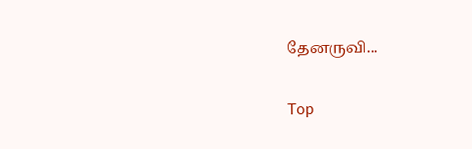தேனருவி...

Top